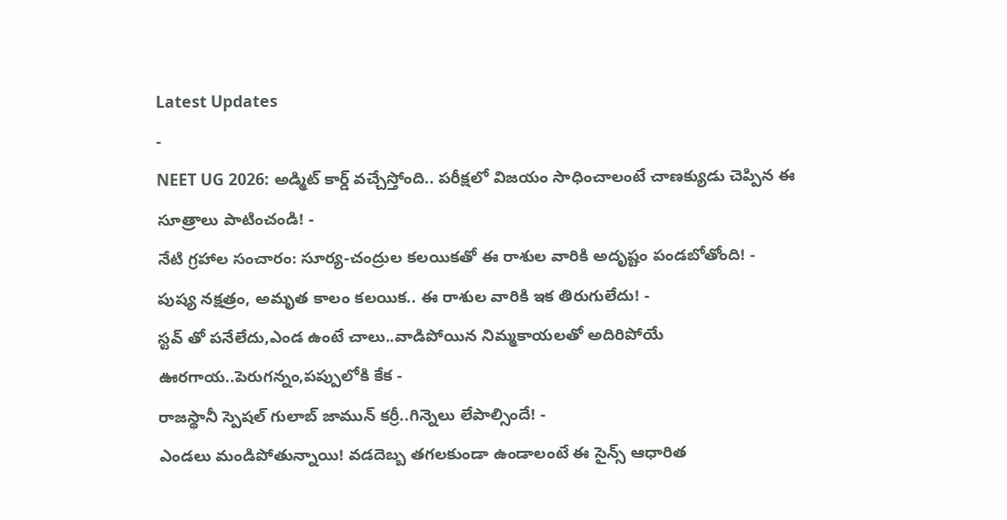Latest Updates
-
NEET UG 2026: అడ్మిట్ కార్డ్ వచ్చేస్తోంది.. పరీక్షలో విజయం సాధించాలంటే చాణక్యుడు చెప్పిన ఈ సూత్రాలు పాటించండి! -
నేటి గ్రహాల సంచారం: సూర్య-చంద్రుల కలయికతో ఈ రాశుల వారికి అదృష్టం పండబోతోంది! -
పుష్య నక్షత్రం, అమృత కాలం కలయిక.. ఈ రాశుల వారికి ఇక తిరుగులేదు! -
స్టవ్ తో పనేలేదు,ఎండ ఉంటే చాలు..వాడిపోయిన నిమ్మకాయలతో అదిరిపోయే ఊరగాయ..పెరుగన్నం,పప్పులోకి కేక -
రాజస్థానీ స్పెషల్ గులాబ్ జామున్ కర్రీ..గిన్నెలు లేపాల్సిందే! -
ఎండలు మండిపోతున్నాయి! వడదెబ్బ తగలకుండా ఉండాలంటే ఈ సైన్స్ ఆధారిత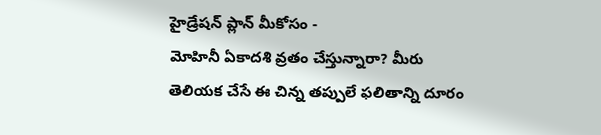హైడ్రేషన్ ప్లాన్ మీకోసం -
మోహినీ ఏకాదశి వ్రతం చేస్తున్నారా? మీరు తెలియక చేసే ఈ చిన్న తప్పులే ఫలితాన్ని దూరం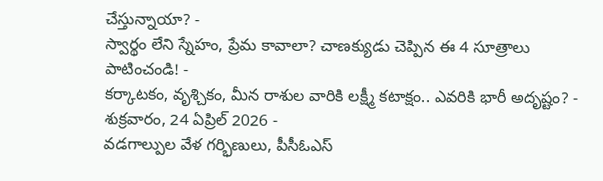చేస్తున్నాయా? -
స్వార్థం లేని స్నేహం, ప్రేమ కావాలా? చాణక్యుడు చెప్పిన ఈ 4 సూత్రాలు పాటించండి! -
కర్కాటకం, వృశ్చికం, మీన రాశుల వారికి లక్ష్మీ కటాక్షం.. ఎవరికి భారీ అదృష్టం? - శుక్రవారం, 24 ఏప్రిల్ 2026 -
వడగాల్పుల వేళ గర్భిణులు, పీసీఓఎస్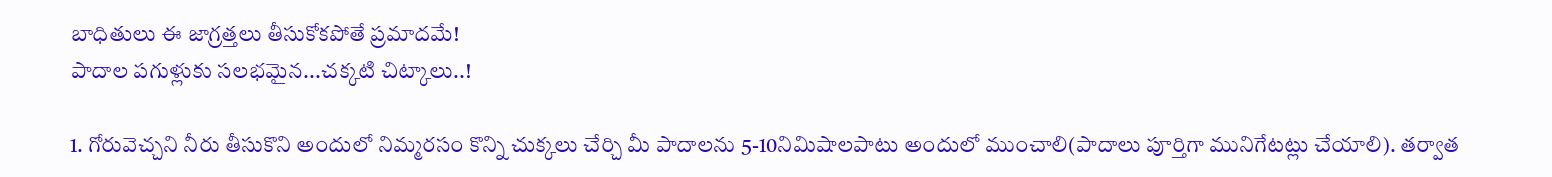బాధితులు ఈ జాగ్రత్తలు తీసుకోకపోతే ప్రమాదమే!
పాదాల పగుళ్లుకు సలభమైన...చక్కటి చిట్కాలు..!

1. గోరువెచ్చని నీరు తీసుకొని అందులో నిమ్మరసం కొన్ని చుక్కలు చేర్చి మీ పాదాలను 5-10నిమిషాలపాటు అందులో ముంచాలి(పాదాలు పూర్తిగా మునిగేటట్లు చేయాలి). తర్వాత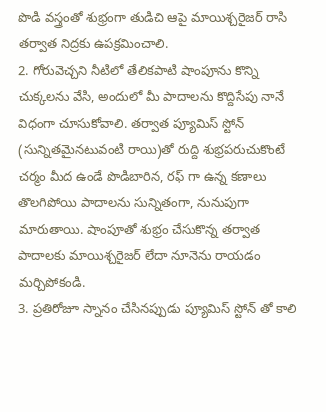పొడి వస్త్రంతో శుభ్రంగా తుడిచి ఆపై మాయిశ్చరైజర్ రాసి తర్వాత నిద్రకు ఉపక్రమించాలి.
2. గోరువెచ్చని నీటిలో తేలికపాటి షాంపూను కొన్ని చుక్కలను వేసి, అందులో మీ పాదాలను కొద్దిసేపు నానే విధంగా చూసుకోవాలి. తర్వాత ప్యూమిస్ స్టోన్ (సున్నితమైనటువంటి రాయి)తో రుద్ది శుభ్రపరుచుకొంటే చర్మం మీద ఉండే పొడిబారిన, రఫ్ గా ఉన్న కణాలు తొలగిపోయి పాదాలను సున్నితంగా, నునుపుగా మారుతాయి. షాంపూతో శుభ్రం చేసుకొన్న తర్వాత పాదాలకు మాయిశ్చరైజర్ లేదా నూనెను రాయడం మర్చిపోకండి.
3. ప్రతిరోజూ స్నానం చేసినప్పుడు ప్యూమిస్ స్టోన్ తో కాలి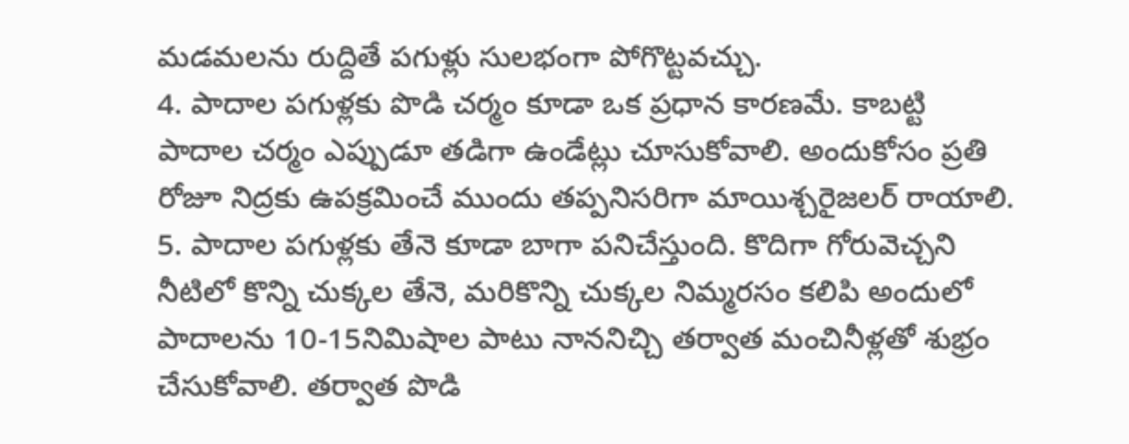మడమలను రుద్దితే పగుళ్లు సులభంగా పోగొట్టవచ్చు.
4. పాదాల పగుళ్లకు పొడి చర్మం కూడా ఒక ప్రధాన కారణమే. కాబట్టి పాదాల చర్మం ఎప్పుడూ తడిగా ఉండేట్లు చూసుకోవాలి. అందుకోసం ప్రతి రోజూ నిద్రకు ఉపక్రమించే ముందు తప్పనిసరిగా మాయిశ్చరైజలర్ రాయాలి.
5. పాదాల పగుళ్లకు తేనె కూడా బాగా పనిచేస్తుంది. కొదిగా గోరువెచ్చని నీటిలో కొన్ని చుక్కల తేనె, మరికొన్ని చుక్కల నిమ్మరసం కలిపి అందులో పాదాలను 10-15నిమిషాల పాటు నాననిచ్చి తర్వాత మంచినీళ్లతో శుభ్రం చేసుకోవాలి. తర్వాత పొడి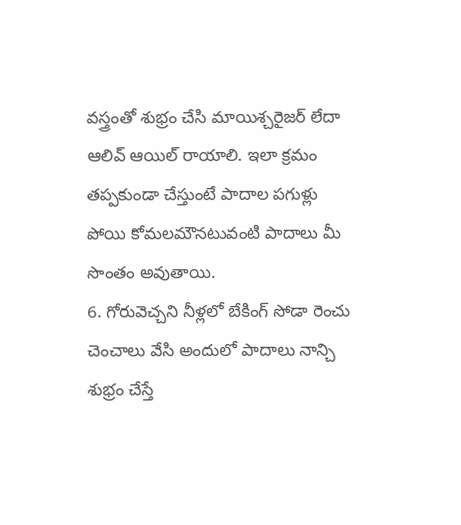వస్త్రంతో శుభ్రం చేసి మాయిశ్చరైజర్ లేదా ఆలివ్ ఆయిల్ రాయాలి. ఇలా క్రమం తప్పకుండా చేస్తుంటే పాదాల పగుళ్లు పోయి కోమలమౌనటువంటి పాదాలు మీ సొంతం అవుతాయి.
6. గోరువెచ్చని నీళ్లలో బేకింగ్ సోడా రెంచు చెంచాలు వేసి అందులో పాదాలు నాన్చి శుభ్రం చేస్తే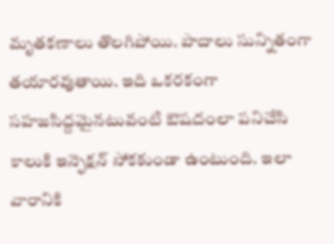మృతకణాలు తొలగిపోయి. పాదాలు సున్నితంగా తయారవుతాయి. ఇది ఒకరకంగా సహజసిద్దమైనటువంటి ఔషదంలా పనిచేసి కాలుకి ఇన్ఫెక్షన్ సోకకుండా ఉంటుంది. ఇలా వారానికి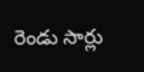రెండు సార్లు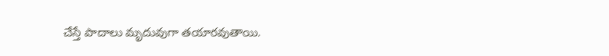చేస్తే పాదాలు మృదువుగా తయారవుతాయి.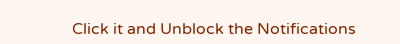Click it and Unblock the Notifications